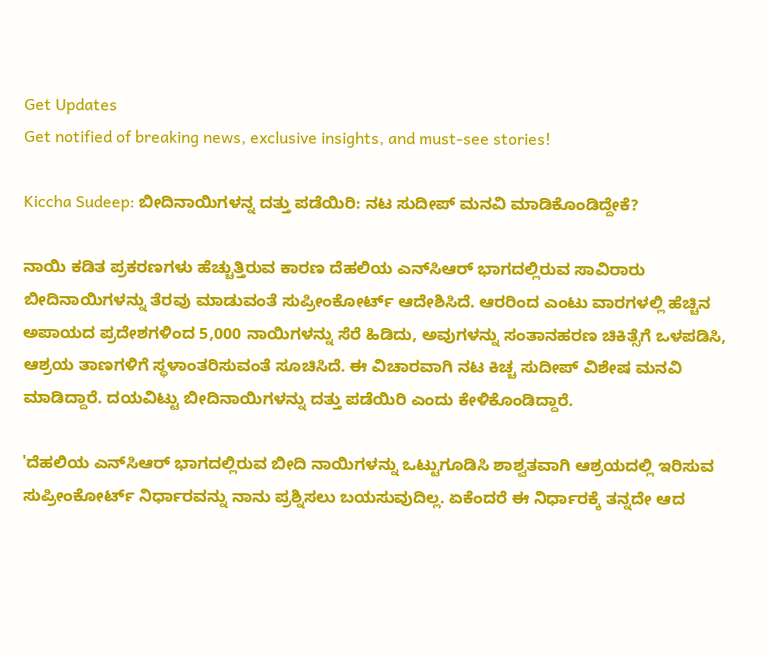Get Updates
Get notified of breaking news, exclusive insights, and must-see stories!

Kiccha Sudeep: ಬೀದಿನಾಯಿಗಳನ್ನ ದತ್ತು ಪಡೆಯಿರಿ: ನಟ ಸುದೀಪ್‌ ಮನವಿ ಮಾಡಿಕೊಂಡಿದ್ದೇಕೆ?

ನಾಯಿ ಕಡಿತ ಪ್ರಕರಣಗಳು ಹೆಚ್ಚುತ್ತಿರುವ ಕಾರಣ ದೆಹಲಿಯ ಎನ್‌ಸಿಆರ್‌ ಭಾಗದಲ್ಲಿರುವ ಸಾವಿರಾರು ಬೀದಿನಾಯಿಗಳನ್ನು ತೆರವು ಮಾಡುವಂತೆ ಸುಪ್ರೀಂಕೋರ್ಟ್‌ ಆದೇಶಿಸಿದೆ. ಆರರಿಂದ ಎಂಟು ವಾರಗಳಲ್ಲಿ ಹೆಚ್ಚಿನ ಅಪಾಯದ ಪ್ರದೇಶಗಳಿಂದ 5,000 ನಾಯಿಗಳನ್ನು ಸೆರೆ ಹಿಡಿದು, ಅವುಗಳನ್ನು ಸಂತಾನಹರಣ ಚಿಕಿತ್ಸೆಗೆ ಒಳಪಡಿಸಿ, ಆಶ್ರಯ ತಾಣಗಳಿಗೆ ಸ್ಥಳಾಂತರಿಸುವಂತೆ ಸೂಚಿಸಿದೆ. ಈ ವಿಚಾರವಾಗಿ ನಟ ಕಿಚ್ಚ ಸುದೀಪ್‌ ವಿಶೇಷ ಮನವಿ ಮಾಡಿದ್ದಾರೆ. ದಯವಿಟ್ಟು ಬೀದಿನಾಯಿಗಳನ್ನು ದತ್ತು ಪಡೆಯಿರಿ ಎಂದು ಕೇಳಿಕೊಂಡಿದ್ದಾರೆ.

'ದೆಹಲಿಯ ಎನ್‌ಸಿಆರ್‌ ಭಾಗದಲ್ಲಿರುವ ಬೀದಿ ನಾಯಿಗಳನ್ನು ಒಟ್ಟುಗೂಡಿಸಿ ಶಾಶ್ವತವಾಗಿ ಆಶ್ರಯದಲ್ಲಿ ಇರಿಸುವ ಸುಪ್ರೀಂಕೋರ್ಟ್ ನಿರ್ಧಾರವನ್ನು ನಾನು ಪ್ರಶ್ನಿಸಲು ಬಯಸುವುದಿಲ್ಲ. ಏಕೆಂದರೆ ಈ ನಿರ್ಧಾರಕ್ಕೆ ತನ್ನದೇ ಆದ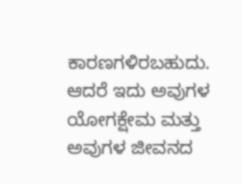ಕಾರಣಗಳಿರಬಹುದು. ಆದರೆ ಇದು ಅವುಗಳ ಯೋಗಕ್ಷೇಮ ಮತ್ತು ಅವುಗಳ ಜೀವನದ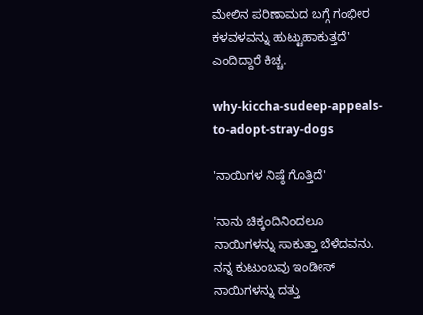ಮೇಲಿನ ಪರಿಣಾಮದ ಬಗ್ಗೆ ಗಂಭೀರ ಕಳವಳವನ್ನು ಹುಟ್ಟುಹಾಕುತ್ತದೆ' ಎಂದಿದ್ದಾರೆ ಕಿಚ್ಚ.

why-kiccha-sudeep-appeals-to-adopt-stray-dogs

'ನಾಯಿಗಳ ನಿಷ್ಠೆ ಗೊತ್ತಿದೆ'

'ನಾನು ಚಿಕ್ಕಂದಿನಿಂದಲೂ ನಾಯಿಗಳನ್ನು ಸಾಕುತ್ತಾ ಬೆಳೆದವನು. ನನ್ನ ಕುಟುಂಬವು ಇಂಡೀಸ್ ನಾಯಿಗಳನ್ನು ದತ್ತು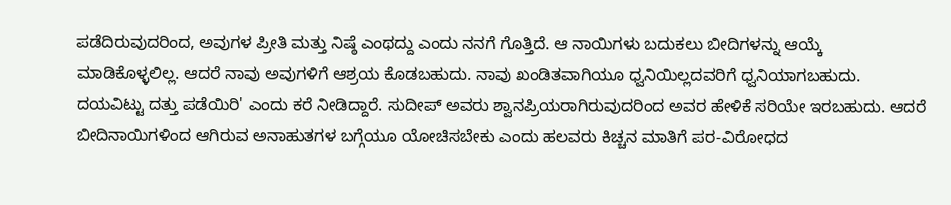ಪಡೆದಿರುವುದರಿಂದ, ಅವುಗಳ ಪ್ರೀತಿ ಮತ್ತು ನಿಷ್ಠೆ ಎಂಥದ್ದು ಎಂದು ನನಗೆ ಗೊತ್ತಿದೆ. ಆ ನಾಯಿಗಳು ಬದುಕಲು ಬೀದಿಗಳನ್ನು ಆಯ್ಕೆ ಮಾಡಿಕೊಳ್ಳಲಿಲ್ಲ. ಆದರೆ ನಾವು ಅವುಗಳಿಗೆ ಆಶ್ರಯ ಕೊಡಬಹುದು. ನಾವು ಖಂಡಿತವಾಗಿಯೂ ಧ್ವನಿಯಿಲ್ಲದವರಿಗೆ ಧ್ವನಿಯಾಗಬಹುದು. ದಯವಿಟ್ಟು ದತ್ತು ಪಡೆಯಿರಿ' ಎಂದು ಕರೆ ನೀಡಿದ್ದಾರೆ. ಸುದೀಪ್‌ ಅವರು ಶ್ವಾನಪ್ರಿಯರಾಗಿರುವುದರಿಂದ ಅವರ ಹೇಳಿಕೆ ಸರಿಯೇ ಇರಬಹುದು. ಆದರೆ ಬೀದಿನಾಯಿಗಳಿಂದ ಆಗಿರುವ ಅನಾಹುತಗಳ ಬಗ್ಗೆಯೂ ಯೋಚಿಸಬೇಕು ಎಂದು ಹಲವರು ಕಿಚ್ಚನ ಮಾತಿಗೆ ಪರ-ವಿರೋಧದ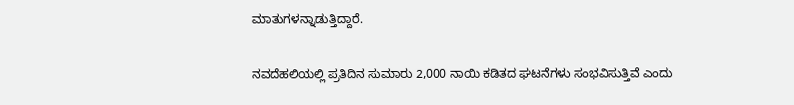ಮಾತುಗಳನ್ನಾಡುತ್ತಿದ್ದಾರೆ.

ನವದೆಹಲಿಯಲ್ಲಿ ಪ್ರತಿದಿನ ಸುಮಾರು 2,000 ನಾಯಿ ಕಡಿತದ ಘಟನೆಗಳು ಸಂಭವಿಸುತ್ತಿವೆ ಎಂದು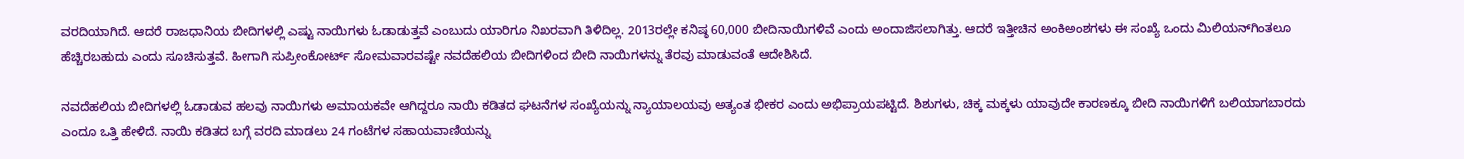ವರದಿಯಾಗಿದೆ. ಆದರೆ ರಾಜಧಾನಿಯ ಬೀದಿಗಳಲ್ಲಿ ಎಷ್ಟು ನಾಯಿಗಳು ಓಡಾಡುತ್ತವೆ ಎಂಬುದು ಯಾರಿಗೂ ನಿಖರವಾಗಿ ತಿಳಿದಿಲ್ಲ. 2013ರಲ್ಲೇ ಕನಿಷ್ಠ 60,000 ಬೀದಿನಾಯಿಗಳಿವೆ ಎಂದು ಅಂದಾಜಿಸಲಾಗಿತ್ತು. ಆದರೆ ಇತ್ತೀಚಿನ ಅಂಕಿಅಂಶಗಳು ಈ ಸಂಖ್ಯೆ ಒಂದು ಮಿಲಿಯನ್‌ಗಿಂತಲೂ ಹೆಚ್ಚಿರಬಹುದು ಎಂದು ಸೂಚಿಸುತ್ತವೆ. ಹೀಗಾಗಿ ಸುಪ್ರೀಂಕೋರ್ಟ್‌ ಸೋಮವಾರವಷ್ಟೇ ನವದೆಹಲಿಯ ಬೀದಿಗಳಿಂದ ಬೀದಿ ನಾಯಿಗಳನ್ನು ತೆರವು ಮಾಡುವಂತೆ ಆದೇಶಿಸಿದೆ.

ನವದೆಹಲಿಯ ಬೀದಿಗಳಲ್ಲಿ ಓಡಾಡುವ ಹಲವು ನಾಯಿಗಳು ಅಮಾಯಕವೇ ಆಗಿದ್ದರೂ ನಾಯಿ ಕಡಿತದ ಘಟನೆಗಳ ಸಂಖ್ಯೆಯನ್ನು ನ್ಯಾಯಾಲಯವು ಅತ್ಯಂತ ಭೀಕರ ಎಂದು ಅಭಿಪ್ರಾಯಪಟ್ಟಿದೆ. ಶಿಶುಗಳು, ಚಿಕ್ಕ ಮಕ್ಕಳು ಯಾವುದೇ ಕಾರಣಕ್ಕೂ ಬೀದಿ ನಾಯಿಗಳಿಗೆ ಬಲಿಯಾಗಬಾರದು ಎಂದೂ ಒತ್ತಿ ಹೇಳಿದೆ. ನಾಯಿ ಕಡಿತದ ಬಗ್ಗೆ ವರದಿ ಮಾಡಲು 24 ಗಂಟೆಗಳ ಸಹಾಯವಾಣಿಯನ್ನು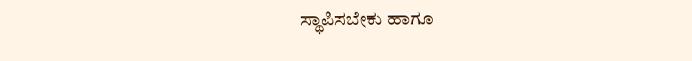ಸ್ಥಾಪಿಸಬೇಕು ಹಾಗೂ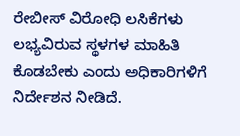ರೇಬೀಸ್ ವಿರೋಧಿ ಲಸಿಕೆಗಳು ಲಭ್ಯವಿರುವ ಸ್ಥಳಗಳ ಮಾಹಿತಿ ಕೊಡಬೇಕು ಎಂದು ಅಧಿಕಾರಿಗಳಿಗೆ ನಿರ್ದೇಶನ ನೀಡಿದೆ.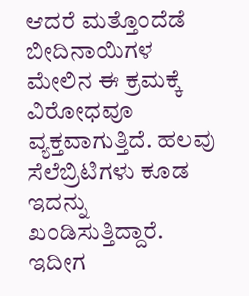ಆದರೆ ಮತ್ತೊಂದೆಡೆ ಬೀದಿನಾಯಿಗಳ ಮೇಲಿನ ಈ ಕ್ರಮಕ್ಕೆ ವಿರೋಧವೂ ವ್ಯಕ್ತವಾಗುತ್ತಿದೆ. ಹಲವು ಸೆಲೆಬ್ರಿಟಿಗಳು ಕೂಡ ಇದನ್ನು ಖಂಡಿಸುತ್ತಿದ್ದಾರೆ. ಇದೀಗ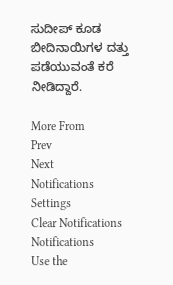ಸುದೀಪ್‌ ಕೂಡ ಬೀದಿನಾಯಿಗಳ ದತ್ತು ಪಡೆಯುವಂತೆ ಕರೆ ನೀಡಿದ್ದಾರೆ.

More From
Prev
Next
Notifications
Settings
Clear Notifications
Notifications
Use the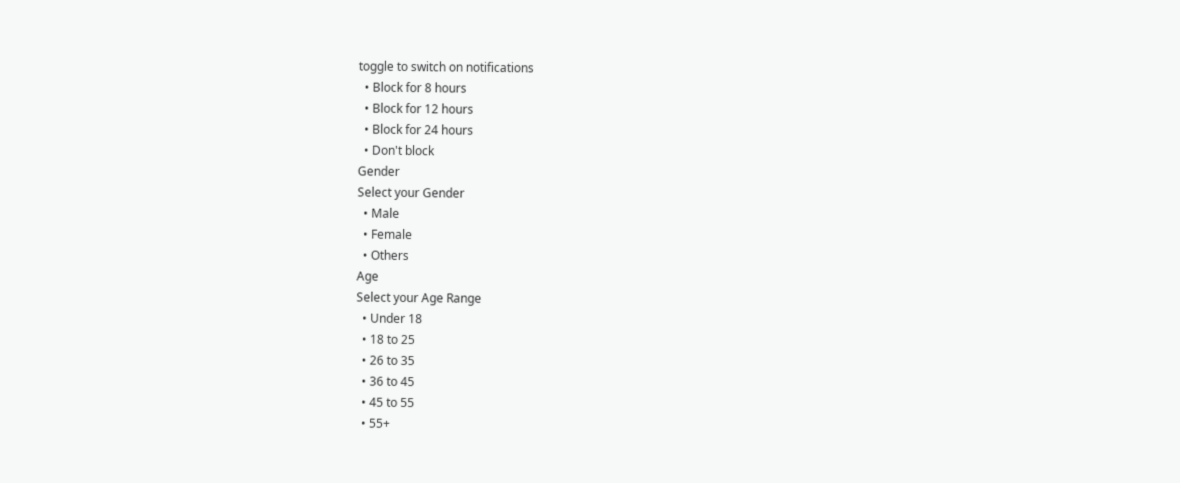toggle to switch on notifications
  • Block for 8 hours
  • Block for 12 hours
  • Block for 24 hours
  • Don't block
Gender
Select your Gender
  • Male
  • Female
  • Others
Age
Select your Age Range
  • Under 18
  • 18 to 25
  • 26 to 35
  • 36 to 45
  • 45 to 55
  • 55+